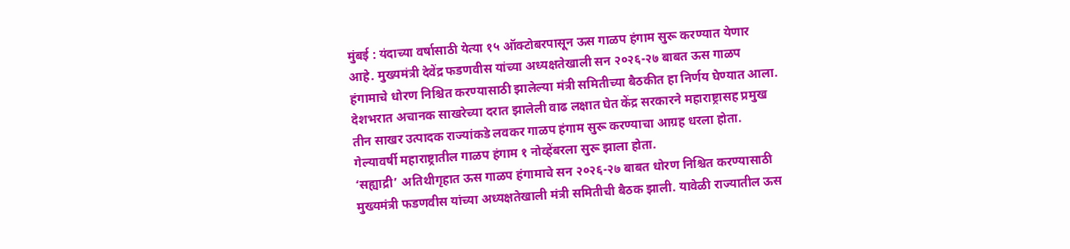मुंबई : यंदाच्या वर्षासाठी येत्या १५ ऑक्टोबरपासून ऊस गाळप हंगाम सुरू करण्यात येणार आहे. मुख्यमंत्री देवेंद्र फडणवीस यांच्या अध्यक्षतेखाली सन २०२६-२७ बाबत ऊस गाळप हंगामाचे धोरण निश्चित करण्यासाठी झालेल्या मंत्री समितीच्या बैठकीत हा निर्णय घेण्यात आला. देशभरात अचानक साखरेच्या दरात झालेली वाढ लक्षात घेत केंद्र सरकारने महाराष्ट्रासह प्रमुख तीन साखर उत्पादक राज्यांकडे लवकर गाळप हंगाम सुरू करण्याचा आग्रह धरला होता. गेल्यावर्षी महाराष्ट्रातील गाळप हंगाम १ नोव्हेंबरला सुरू झाला होता.
‘सह्याद्री’ अतिथीगृहात ऊस गाळप हंगामाचे सन २०२६-२७ बाबत धोरण निश्चित करण्यासाठी मुख्यमंत्री फडणवीस यांच्या अध्यक्षतेखाली मंत्री समितीची बैठक झाली. यावेळी राज्यातील ऊस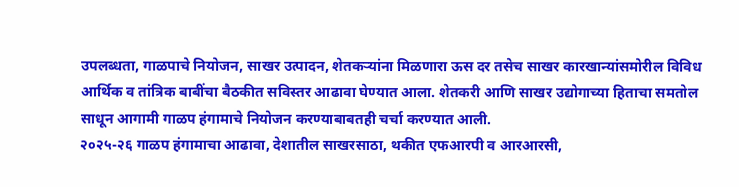उपलब्धता, गाळपाचे नियोजन, साखर उत्पादन, शेतकऱ्यांना मिळणारा ऊस दर तसेच साखर कारखान्यांसमोरील विविध आर्थिक व तांत्रिक बाबींचा बैठकीत सविस्तर आढावा घेण्यात आला. शेतकरी आणि साखर उद्योगाच्या हिताचा समतोल साधून आगामी गाळप हंगामाचे नियोजन करण्याबाबतही चर्चा करण्यात आली.
२०२५-२६ गाळप हंगामाचा आढावा, देशातील साखरसाठा, थकीत एफआरपी व आरआरसी,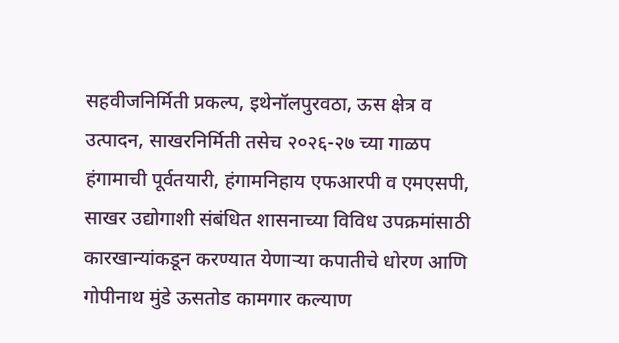सहवीजनिर्मिती प्रकल्प, इथेनॉलपुरवठा, ऊस क्षेत्र व उत्पादन, साखरनिर्मिती तसेच २०२६-२७ च्या गाळप हंगामाची पूर्वतयारी, हंगामनिहाय एफआरपी व एमएसपी, साखर उद्योगाशी संबंधित शासनाच्या विविध उपक्रमांसाठी कारखान्यांकडून करण्यात येणाऱ्या कपातीचे धोरण आणि गोपीनाथ मुंडे ऊसतोड कामगार कल्याण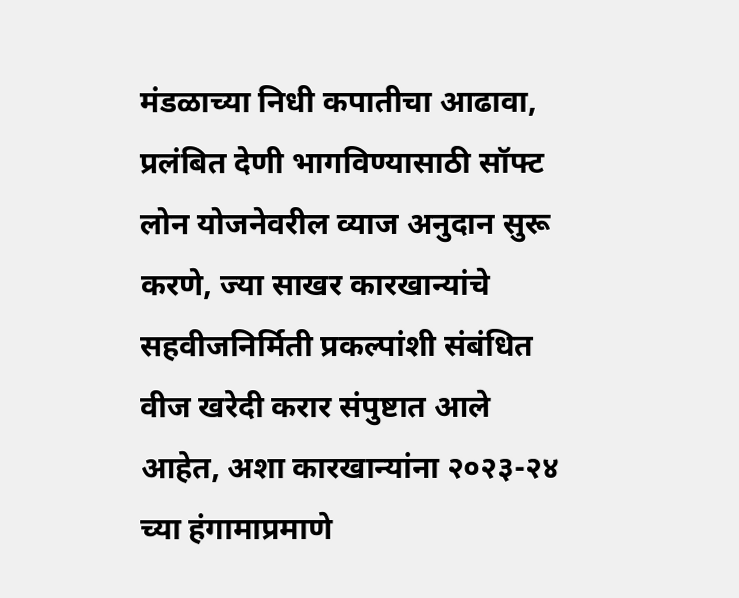मंडळाच्या निधी कपातीचा आढावा, प्रलंबित देणी भागविण्यासाठी सॉफ्ट लोन योजनेवरील व्याज अनुदान सुरू करणे, ज्या साखर कारखान्यांचे सहवीजनिर्मिती प्रकल्पांशी संबंधित वीज खरेदी करार संपुष्टात आले आहेत, अशा कारखान्यांना २०२३-२४ च्या हंगामाप्रमाणे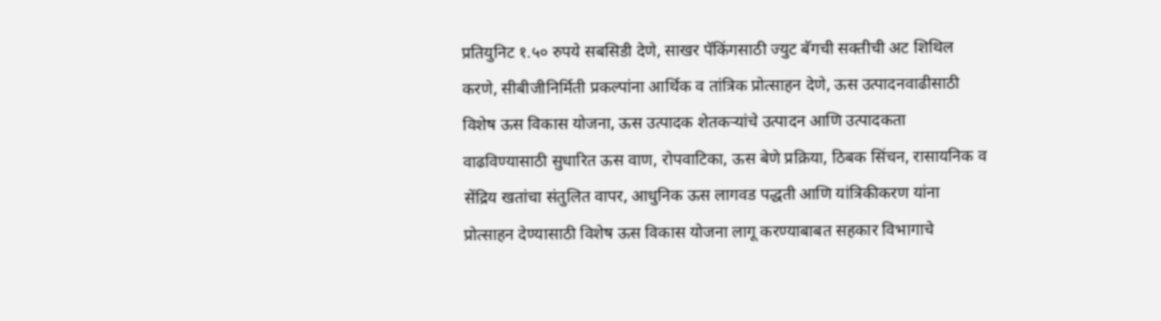प्रतियुनिट १.५० रुपये सबसिडी देणे, साखर पॅकिंगसाठी ज्युट बॅगची सक्तीची अट शिथिल करणे, सीबीजीनिर्मिती प्रकल्पांना आर्थिक व तांत्रिक प्रोत्साहन देणे, ऊस उत्पादनवाढीसाठी विशेष ऊस विकास योजना, ऊस उत्पादक शेतकऱ्यांचे उत्पादन आणि उत्पादकता वाढविण्यासाठी सुधारित ऊस वाण, रोपवाटिका, ऊस बेणे प्रक्रिया, ठिबक सिंचन, रासायनिक व सेंद्रिय खतांचा संतुलित वापर, आधुनिक ऊस लागवड पद्धती आणि यांत्रिकीकरण यांना प्रोत्साहन देण्यासाठी विशेष ऊस विकास योजना लागू करण्याबाबत सहकार विभागाचे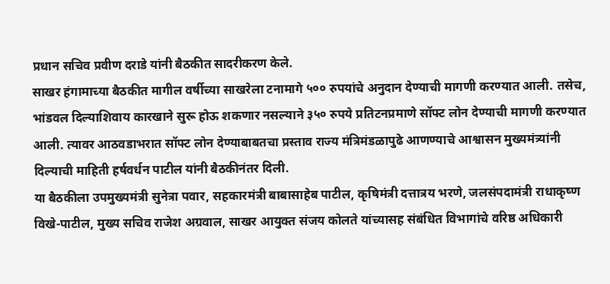प्रधान सचिव प्रवीण दराडे यांनी बैठकीत सादरीकरण केले.
साखर हंगामाच्या बैठकीत मागील वर्षीच्या साखरेला टनामागे ५०० रुपयांचे अनुदान देण्याची मागणी करण्यात आली. तसेच, भांडवल दिल्याशिवाय कारखाने सुरू होऊ शकणार नसल्याने ३५० रुपये प्रतिटनप्रमाणे सॉफ्ट लोन देण्याची मागणी करण्यात आली. त्यावर आठवडाभरात सॉफ्ट लोन देण्याबाबतचा प्रस्ताव राज्य मंत्रिमंडळापुढे आणण्याचे आश्वासन मुख्यमंत्र्यांनी दिल्याची माहिती हर्षवर्धन पाटील यांनी बैठकीनंतर दिली.
या बैठकीला उपमुख्यमंत्री सुनेत्रा पवार, सहकारमंत्री बाबासाहेब पाटील, कृषिमंत्री दत्तात्रय भरणे, जलसंपदामंत्री राधाकृष्ण विखे-पाटील, मुख्य सचिव राजेश अग्रवाल, साखर आयुक्त संजय कोलते यांच्यासह संबंधित विभागांचे वरिष्ठ अधिकारी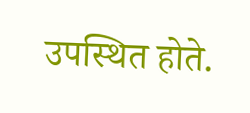उपस्थित होते.